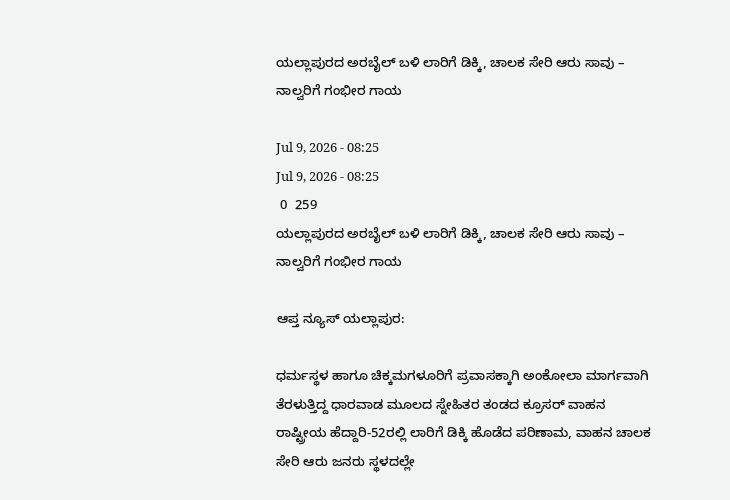ಯಲ್ಲಾಪುರದ ಅರಬೈಲ್ ಬಳಿ ಲಾರಿಗೆ ಡಿಕ್ಕಿ, ಚಾಲಕ ಸೇರಿ ಆರು ಸಾವು – ನಾಲ್ವರಿಗೆ ಗಂಭೀರ ಗಾಯ

Jul 9, 2026 - 08:25
Jul 9, 2026 - 08:25
 0  259
ಯಲ್ಲಾಪುರದ ಅರಬೈಲ್ ಬಳಿ ಲಾರಿಗೆ ಡಿಕ್ಕಿ, ಚಾಲಕ ಸೇರಿ ಆರು ಸಾವು – ನಾಲ್ವರಿಗೆ ಗಂಭೀರ ಗಾಯ

ಆಪ್ತ ನ್ಯೂಸ್ ಯಲ್ಲಾಪುರ:

ಧರ್ಮಸ್ಥಳ ಹಾಗೂ ಚಿಕ್ಕಮಗಳೂರಿಗೆ ಪ್ರವಾಸಕ್ಕಾಗಿ ಅಂಕೋಲಾ ಮಾರ್ಗವಾಗಿ ತೆರಳುತ್ತಿದ್ದ ಧಾರವಾಡ ಮೂಲದ ಸ್ನೇಹಿತರ ತಂಡದ ಕ್ರೂಸರ್ ವಾಹನ ರಾಷ್ಟ್ರೀಯ ಹೆದ್ದಾರಿ-52ರಲ್ಲಿ ಲಾರಿಗೆ ಡಿಕ್ಕಿ ಹೊಡೆದ ಪರಿಣಾಮ, ವಾಹನ ಚಾಲಕ‌ ಸೇರಿ ಆರು ಜನರು ಸ್ಥಳದಲ್ಲೇ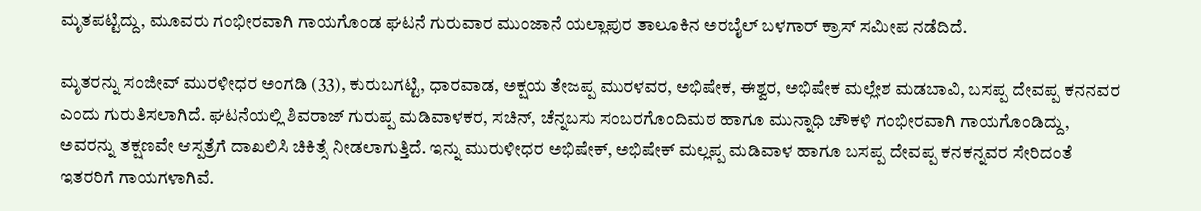ಮೃತಪಟ್ಟಿದ್ದು, ಮೂವರು ಗಂಭೀರವಾಗಿ ಗಾಯಗೊಂಡ ಘಟನೆ ಗುರುವಾರ ಮುಂಜಾನೆ ಯಲ್ಲಾಪುರ ತಾಲೂಕಿನ ಅರಬೈಲ್ ಬಳಗಾರ್ ಕ್ರಾಸ್ ಸಮೀಪ ನಡೆದಿದೆ.

ಮೃತರನ್ನು ಸಂಜೀವ್ ಮುರಳೀಧರ ಅಂಗಡಿ (33), ಕುರುಬಗಟ್ಟಿ, ಧಾರವಾಡ, ಅಕ್ಷಯ ತೇಜಪ್ಪ ಮುರಳವರ, ಅಭಿಷೇಕ, ಈಶ್ವರ, ಅಭಿಷೇಕ ಮಲ್ಲೇಶ ಮಡಬಾವಿ, ಬಸಪ್ಪ ದೇವಪ್ಪ ಕನನವರ  ಎಂದು ಗುರುತಿಸಲಾಗಿದೆ. ಘಟನೆಯಲ್ಲಿ ಶಿವರಾಜ್ ಗುರುಪ್ಪ ಮಡಿವಾಳಕರ, ಸಚಿನ್, ಚೆನ್ನಬಸು ಸಂಬರಗೊಂದಿಮಠ ಹಾಗೂ ಮುನ್ನಾಧಿ ಚೌಕಳಿ ಗಂಭೀರವಾಗಿ ಗಾಯಗೊಂಡಿದ್ದು, ಅವರನ್ನು ತಕ್ಷಣವೇ ಆಸ್ಪತ್ರೆಗೆ ದಾಖಲಿಸಿ ಚಿಕಿತ್ಸೆ ನೀಡಲಾಗುತ್ತಿದೆ. ಇನ್ನು ಮುರುಳೀಧರ ಅಭಿಷೇಕ್, ಅಭಿಷೇಕ್ ಮಲ್ಲಪ್ಪ ಮಡಿವಾಳ ಹಾಗೂ ಬಸಪ್ಪ ದೇವಪ್ಪ ಕನಕನ್ನವರ ಸೇರಿದಂತೆ ಇತರರಿಗೆ ಗಾಯಗಳಾಗಿವೆ.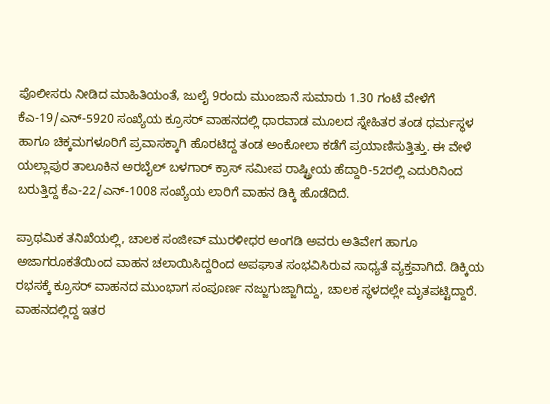ಪೊಲೀಸರು ನೀಡಿದ ಮಾಹಿತಿಯಂತೆ, ಜುಲೈ 9ರಂದು ಮುಂಜಾನೆ ಸುಮಾರು 1.30 ಗಂಟೆ ವೇಳೆಗೆ ಕೆಎ-19/ಎನ್-5920 ಸಂಖ್ಯೆಯ ಕ್ರೂಸರ್‌ ವಾಹನದಲ್ಲಿ ಧಾರವಾಡ ಮೂಲದ ಸ್ನೇಹಿತರ ತಂಡ ಧರ್ಮಸ್ಥಳ ಹಾಗೂ ಚಿಕ್ಕಮಗಳೂರಿಗೆ ಪ್ರವಾಸಕ್ಕಾಗಿ ಹೊರಟಿದ್ದ ತಂಡ ಅಂಕೋಲಾ ಕಡೆಗೆ ಪ್ರಯಾಣಿಸುತ್ತಿತ್ತು. ಈ ವೇಳೆ ಯಲ್ಲಾಪುರ ತಾಲೂಕಿನ ಅರಬೈಲ್ ಬಳಗಾರ್ ಕ್ರಾಸ್ ಸಮೀಪ ರಾಷ್ಟ್ರೀಯ ಹೆದ್ದಾರಿ-52ರಲ್ಲಿ ಎದುರಿನಿಂದ ಬರುತ್ತಿದ್ದ ಕೆಎ-22/ಎನ್-1008 ಸಂಖ್ಯೆಯ ಲಾರಿಗೆ ವಾಹನ ಡಿಕ್ಕಿ ಹೊಡೆದಿದೆ.

ಪ್ರಾಥಮಿಕ ತನಿಖೆಯಲ್ಲಿ, ಚಾಲಕ ಸಂಜೀವ್ ಮುರಳೀಧರ ಅಂಗಡಿ ಅವರು ಅತಿವೇಗ ಹಾಗೂ ಅಜಾಗರೂಕತೆಯಿಂದ ವಾಹನ ಚಲಾಯಿಸಿದ್ದರಿಂದ ಅಪಘಾತ ಸಂಭವಿಸಿರುವ ಸಾಧ್ಯತೆ ವ್ಯಕ್ತವಾಗಿದೆ. ಡಿಕ್ಕಿಯ ರಭಸಕ್ಕೆ ಕ್ರೂಸರ್ ವಾಹನದ ಮುಂಭಾಗ ಸಂಪೂರ್ಣ ನಜ್ಜುಗುಜ್ಜಾಗಿದ್ದು, ಚಾಲಕ ಸ್ಥಳದಲ್ಲೇ ಮೃತಪಟ್ಟಿದ್ದಾರೆ. ವಾಹನದಲ್ಲಿದ್ದ ಇತರ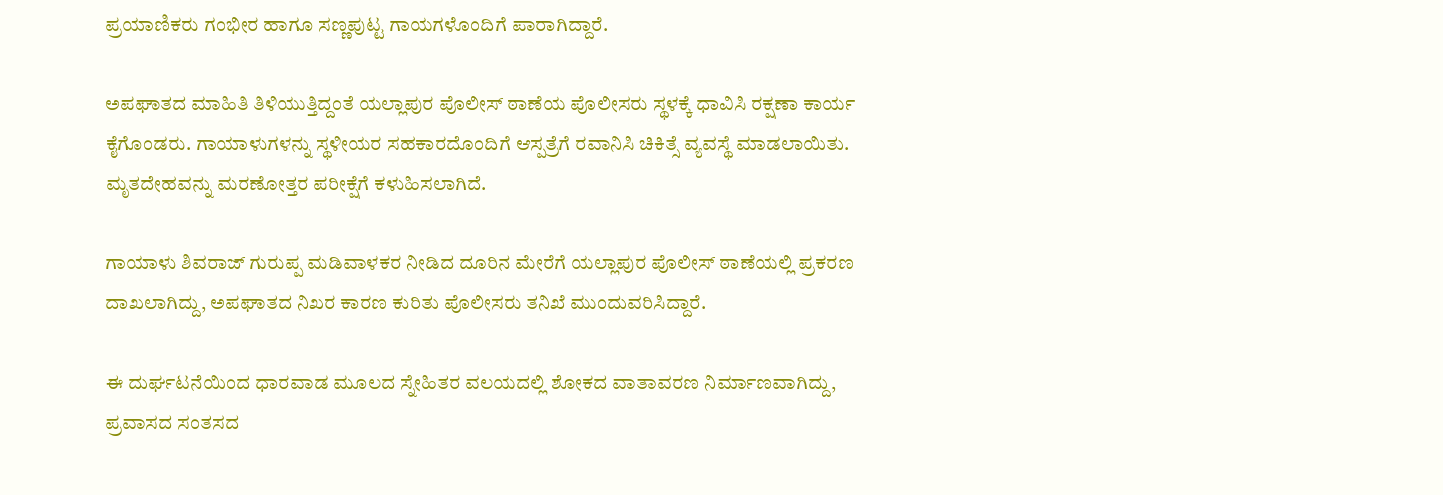ಪ್ರಯಾಣಿಕರು ಗಂಭೀರ ಹಾಗೂ ಸಣ್ಣಪುಟ್ಟ ಗಾಯಗಳೊಂದಿಗೆ ಪಾರಾಗಿದ್ದಾರೆ.

ಅಪಘಾತದ ಮಾಹಿತಿ ತಿಳಿಯುತ್ತಿದ್ದಂತೆ ಯಲ್ಲಾಪುರ ಪೊಲೀಸ್ ಠಾಣೆಯ ಪೊಲೀಸರು ಸ್ಥಳಕ್ಕೆ ಧಾವಿಸಿ ರಕ್ಷಣಾ ಕಾರ್ಯ ಕೈಗೊಂಡರು. ಗಾಯಾಳುಗಳನ್ನು ಸ್ಥಳೀಯರ ಸಹಕಾರದೊಂದಿಗೆ ಆಸ್ಪತ್ರೆಗೆ ರವಾನಿಸಿ ಚಿಕಿತ್ಸೆ ವ್ಯವಸ್ಥೆ ಮಾಡಲಾಯಿತು. ಮೃತದೇಹವನ್ನು ಮರಣೋತ್ತರ ಪರೀಕ್ಷೆಗೆ ಕಳುಹಿಸಲಾಗಿದೆ.

ಗಾಯಾಳು ಶಿವರಾಜ್ ಗುರುಪ್ಪ ಮಡಿವಾಳಕರ ನೀಡಿದ ದೂರಿನ ಮೇರೆಗೆ ಯಲ್ಲಾಪುರ ಪೊಲೀಸ್ ಠಾಣೆಯಲ್ಲಿ ಪ್ರಕರಣ ದಾಖಲಾಗಿದ್ದು, ಅಪಘಾತದ ನಿಖರ ಕಾರಣ ಕುರಿತು ಪೊಲೀಸರು ತನಿಖೆ ಮುಂದುವರಿಸಿದ್ದಾರೆ.

ಈ ದುರ್ಘಟನೆಯಿಂದ ಧಾರವಾಡ ಮೂಲದ ಸ್ನೇಹಿತರ ವಲಯದಲ್ಲಿ ಶೋಕದ ವಾತಾವರಣ ನಿರ್ಮಾಣವಾಗಿದ್ದು, ಪ್ರವಾಸದ ಸಂತಸದ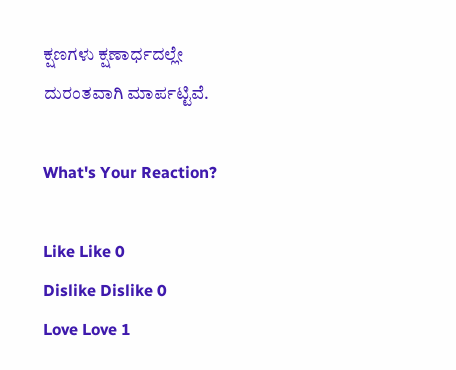ಕ್ಷಣಗಳು ಕ್ಷಣಾರ್ಧದಲ್ಲೇ ದುರಂತವಾಗಿ ಮಾರ್ಪಟ್ಟಿವೆ.

What's Your Reaction?

Like Like 0
Dislike Dislike 0
Love Love 1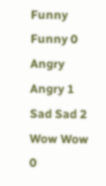Funny Funny 0
Angry Angry 1
Sad Sad 2
Wow Wow 0